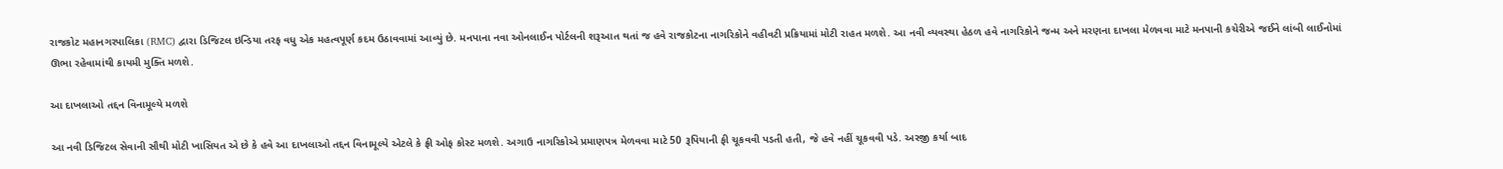રાજકોટ મહાનગરપાલિકા (RMC) દ્વારા ડિજિટલ ઇન્ડિયા તરફ વધુ એક મહત્વપૂર્ણ કદમ ઉઠાવવામાં આવ્યું છે. મનપાના નવા ઓનલાઈન પોર્ટલની શરૂઆત થતાં જ હવે રાજકોટના નાગરિકોને વહીવટી પ્રક્રિયામાં મોટી રાહત મળશે. આ નવી વ્યવસ્થા હેઠળ હવે નાગરિકોને જન્મ અને મરણના દાખલા મેળવવા માટે મનપાની કચેરીએ જઈને લાંબી લાઈનોમાં ઊભા રહેવામાંથી કાયમી મુક્તિ મળશે.

આ દાખલાઓ તદ્દન વિનામૂલ્યે મળશે

આ નવી ડિજિટલ સેવાની સૌથી મોટી ખાસિયત એ છે કે હવે આ દાખલાઓ તદ્દન વિનામૂલ્યે એટલે કે ફ્રી ઓફ કોસ્ટ મળશે. અગાઉ નાગરિકોએ પ્રમાણપત્ર મેળવવા માટે 50 રૂપિયાની ફી ચૂકવવી પડતી હતી, જે હવે નહીં ચૂકવવી પડે. અરજી કર્યા બાદ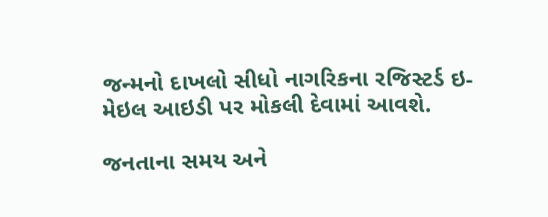જન્મનો દાખલો સીધો નાગરિકના રજિસ્ટર્ડ ઇ-મેઇલ આઇડી પર મોકલી દેવામાં આવશે.

જનતાના સમય અને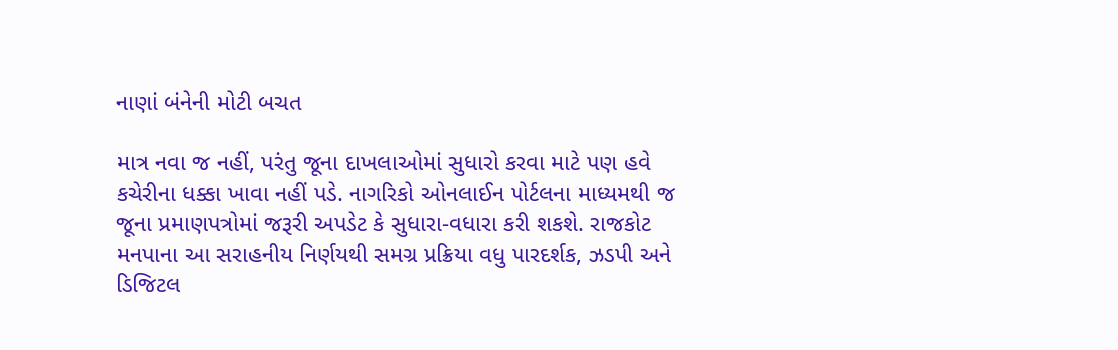નાણાં બંનેની મોટી બચત

માત્ર નવા જ નહીં, પરંતુ જૂના દાખલાઓમાં સુધારો કરવા માટે પણ હવે કચેરીના ધક્કા ખાવા નહીં પડે. નાગરિકો ઓનલાઈન પોર્ટલના માધ્યમથી જ જૂના પ્રમાણપત્રોમાં જરૂરી અપડેટ કે સુધારા-વધારા કરી શકશે. રાજકોટ મનપાના આ સરાહનીય નિર્ણયથી સમગ્ર પ્રક્રિયા વધુ પારદર્શક, ઝડપી અને ડિજિટલ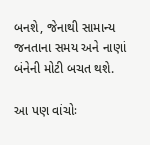બનશે, જેનાથી સામાન્ય જનતાના સમય અને નાણાં બંનેની મોટી બચત થશે.

આ પણ વાંચોઃ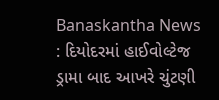Banaskantha News : દિયોદરમાં હાઈવોલ્ટેજ ડ્રામા બાદ આખરે ચુંટણી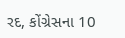રદ, કોંગ્રેસના 10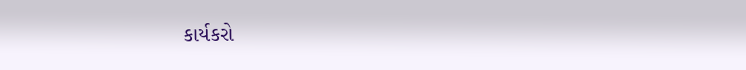કાર્યકરો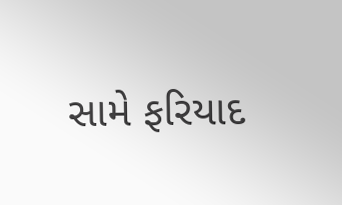સામે ફરિયાદ